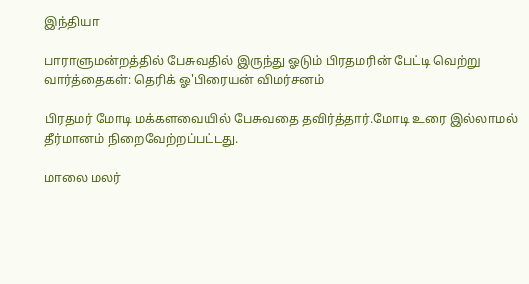இந்தியா

பாராளுமன்றத்தில் பேசுவதில் இருந்து ஓடும் பிரதமரின் பேட்டி வெற்று வார்த்தைகள்: தெரிக் ஓ'பிரையன் விமர்சனம்

பிரதமர் மோடி மக்களவையில் பேசுவதை தவிர்த்தார்.மோடி உரை இல்லாமல் தீர்மானம் நிறைவேற்றப்பட்டது.

மாலை மலர்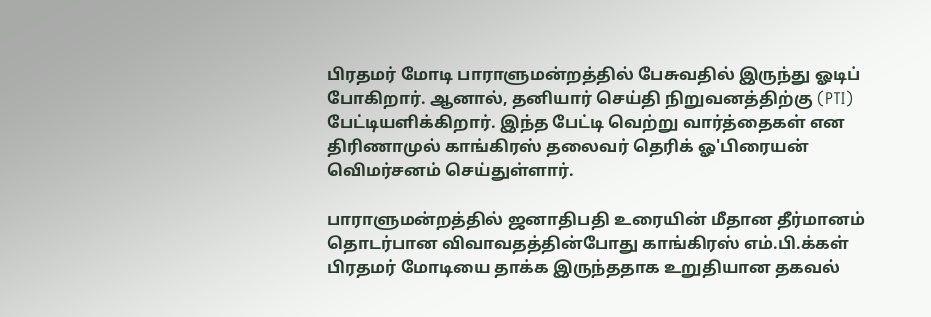பிரதமர் மோடி பாராளுமன்றத்தில் பேசுவதில் இருந்து ஓடிப் போகிறார். ஆனால், தனியார் செய்தி நிறுவனத்திற்கு (PTI) பேட்டியளிக்கிறார். இந்த பேட்டி வெற்று வார்த்தைகள் என திரிணாமுல் காங்கிரஸ் தலைவர் தெரிக் ஓ'பிரையன் வெிமர்சனம் செய்துள்ளார்.

பாராளுமன்றத்தில் ஜனாதிபதி உரையின் மீதான தீர்மானம் தொடர்பான விவாவதத்தின்போது காங்கிரஸ் எம்.பி.க்கள் பிரதமர் மோடியை தாக்க இருந்ததாக உறுதியான தகவல்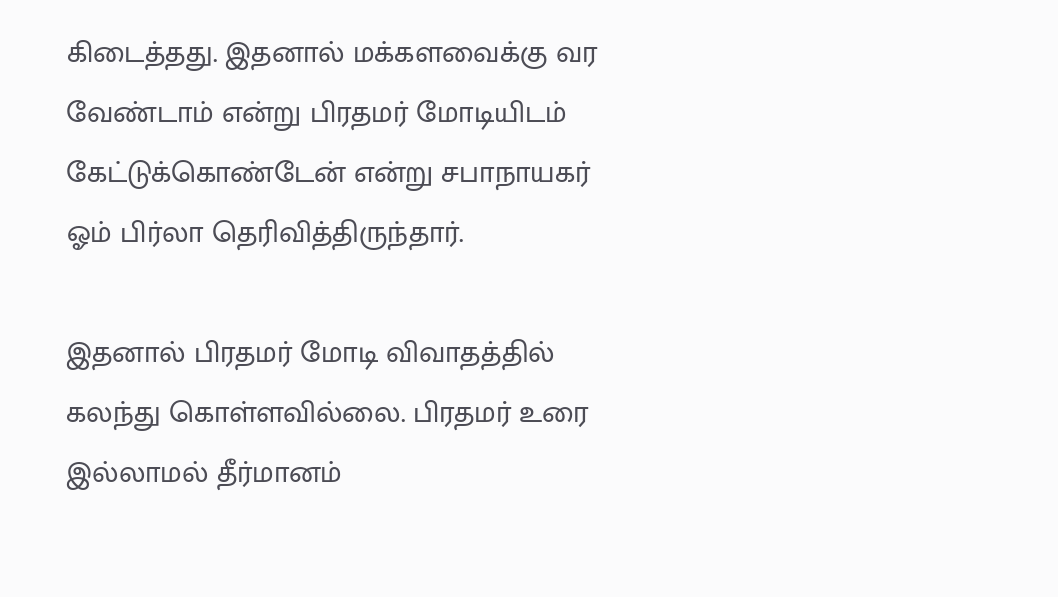கிடைத்தது. இதனால் மக்களவைக்கு வர வேண்டாம் என்று பிரதமர் மோடியிடம் கேட்டுக்கொண்டேன் என்று சபாநாயகர் ஓம் பிர்லா தெரிவித்திருந்தார்.

இதனால் பிரதமர் மோடி விவாதத்தில் கலந்து கொள்ளவில்லை. பிரதமர் உரை இல்லாமல் தீர்மானம்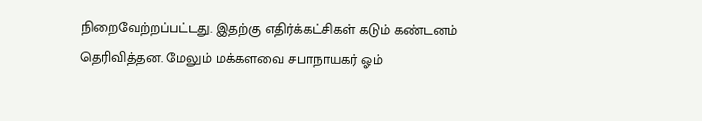நிறைவேற்றப்பட்டது. இதற்கு எதிர்க்கட்சிகள் கடும் கண்டனம் தெரிவித்தன. மேலும் மக்களவை சபாநாயகர் ஓம்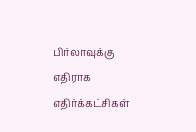பிர்லாவுக்கு எதிராக எதிர்க்கட்சிகள்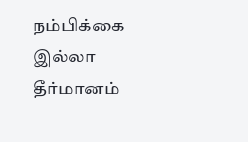நம்பிக்கை இல்லா தீர்மானம்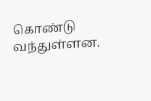கொண்டு வந்துள்ளன.